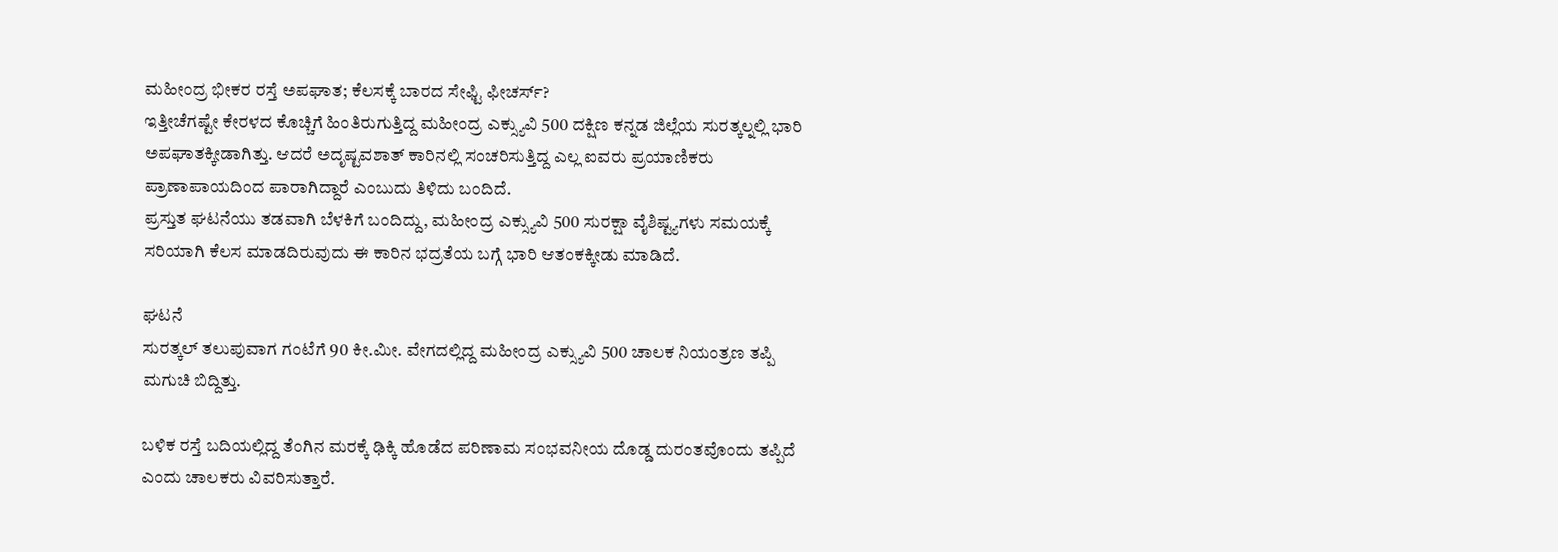ಮಹೀಂದ್ರ ಭೀಕರ ರಸ್ತೆ ಅಪಘಾತ; ಕೆಲಸಕ್ಕೆ ಬಾರದ ಸೇಫ್ಟಿ ಫೀಚರ್ಸ್?
ಇತ್ತೀಚೆಗಷ್ಟೇ ಕೇರಳದ ಕೊಚ್ಚಿಗೆ ಹಿಂತಿರುಗುತ್ತಿದ್ದ ಮಹೀಂದ್ರ ಎಕ್ಸ್ಯುವಿ 500 ದಕ್ಷಿಣ ಕನ್ನಡ ಜಿಲ್ಲೆಯ ಸುರತ್ಕಲ್ನಲ್ಲಿ ಭಾರಿ ಅಪಘಾತಕ್ಕೀಡಾಗಿತ್ತು. ಆದರೆ ಅದೃಷ್ಟವಶಾತ್ ಕಾರಿನಲ್ಲಿ ಸಂಚರಿಸುತ್ತಿದ್ದ ಎಲ್ಲ ಐವರು ಪ್ರಯಾಣಿಕರು ಪ್ರಾಣಾಪಾಯದಿಂದ ಪಾರಾಗಿದ್ದಾರೆ ಎಂಬುದು ತಿಳಿದು ಬಂದಿದೆ.
ಪ್ರಸ್ತುತ ಘಟನೆಯು ತಡವಾಗಿ ಬೆಳಕಿಗೆ ಬಂದಿದ್ದು, ಮಹೀಂದ್ರ ಎಕ್ಸ್ಯುವಿ 500 ಸುರಕ್ಷಾ ವೈಶಿಷ್ಟ್ಯಗಳು ಸಮಯಕ್ಕೆ ಸರಿಯಾಗಿ ಕೆಲಸ ಮಾಡದಿರುವುದು ಈ ಕಾರಿನ ಭದ್ರತೆಯ ಬಗ್ಗೆ ಭಾರಿ ಆತಂಕಕ್ಕೀಡು ಮಾಡಿದೆ.

ಘಟನೆ
ಸುರತ್ಕಲ್ ತಲುಪುವಾಗ ಗಂಟೆಗೆ 90 ಕೀ.ಮೀ. ವೇಗದಲ್ಲಿದ್ದ ಮಹೀಂದ್ರ ಎಕ್ಸ್ಯುವಿ 500 ಚಾಲಕ ನಿಯಂತ್ರಣ ತಪ್ಪಿ ಮಗುಚಿ ಬಿದ್ದಿತ್ತು.

ಬಳಿಕ ರಸ್ತೆ ಬದಿಯಲ್ಲಿದ್ದ ತೆಂಗಿನ ಮರಕ್ಕೆ ಢಿಕ್ಕಿ ಹೊಡೆದ ಪರಿಣಾಮ ಸಂಭವನೀಯ ದೊಡ್ಡ ದುರಂತವೊಂದು ತಪ್ಪಿದೆ ಎಂದು ಚಾಲಕರು ವಿವರಿಸುತ್ತಾರೆ.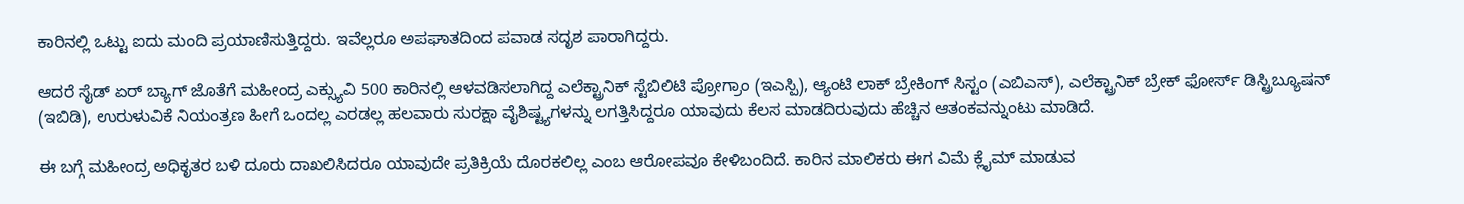ಕಾರಿನಲ್ಲಿ ಒಟ್ಟು ಐದು ಮಂದಿ ಪ್ರಯಾಣಿಸುತ್ತಿದ್ದರು. ಇವೆಲ್ಲರೂ ಅಪಘಾತದಿಂದ ಪವಾಡ ಸದೃಶ ಪಾರಾಗಿದ್ದರು.

ಆದರೆ ಸೈಡ್ ಏರ್ ಬ್ಯಾಗ್ ಜೊತೆಗೆ ಮಹೀಂದ್ರ ಎಕ್ಸ್ಯುವಿ 500 ಕಾರಿನಲ್ಲಿ ಆಳವಡಿಸಲಾಗಿದ್ದ ಎಲೆಕ್ಟ್ರಾನಿಕ್ ಸ್ಟೆಬಿಲಿಟಿ ಪ್ರೋಗ್ರಾಂ (ಇಎಸ್ಪಿ), ಆ್ಯಂಟಿ ಲಾಕ್ ಬ್ರೇಕಿಂಗ್ ಸಿಸ್ಟಂ (ಎಬಿಎಸ್), ಎಲೆಕ್ಟ್ರಾನಿಕ್ ಬ್ರೇಕ್ ಫೋರ್ಸ್ ಡಿಸ್ಟ್ರಿಬ್ಯೂಷನ್ (ಇಬಿಡಿ), ಉರುಳುವಿಕೆ ನಿಯಂತ್ರಣ ಹೀಗೆ ಒಂದಲ್ಲ ಎರಡಲ್ಲ ಹಲವಾರು ಸುರಕ್ಷಾ ವೈಶಿಷ್ಟ್ಯಗಳನ್ನು ಲಗತ್ತಿಸಿದ್ದರೂ ಯಾವುದು ಕೆಲಸ ಮಾಡದಿರುವುದು ಹೆಚ್ಚಿನ ಆತಂಕವನ್ನುಂಟು ಮಾಡಿದೆ.

ಈ ಬಗ್ಗೆ ಮಹೀಂದ್ರ ಅಧಿಕೃತರ ಬಳಿ ದೂರು ದಾಖಲಿಸಿದರೂ ಯಾವುದೇ ಪ್ರತಿಕ್ರಿಯೆ ದೊರಕಲಿಲ್ಲ ಎಂಬ ಆರೋಪವೂ ಕೇಳಿಬಂದಿದೆ. ಕಾರಿನ ಮಾಲಿಕರು ಈಗ ವಿಮೆ ಕ್ಲೈಮ್ ಮಾಡುವ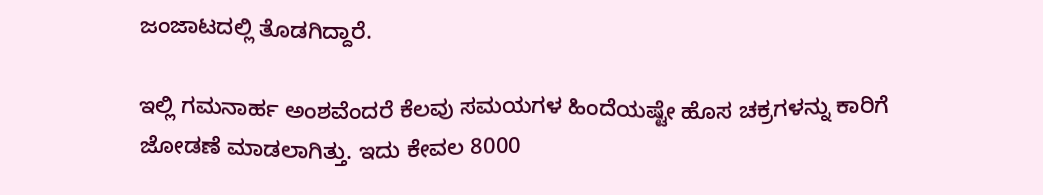ಜಂಜಾಟದಲ್ಲಿ ತೊಡಗಿದ್ದಾರೆ.

ಇಲ್ಲಿ ಗಮನಾರ್ಹ ಅಂಶವೆಂದರೆ ಕೆಲವು ಸಮಯಗಳ ಹಿಂದೆಯಷ್ಟೇ ಹೊಸ ಚಕ್ರಗಳನ್ನು ಕಾರಿಗೆ ಜೋಡಣೆ ಮಾಡಲಾಗಿತ್ತು. ಇದು ಕೇವಲ 8000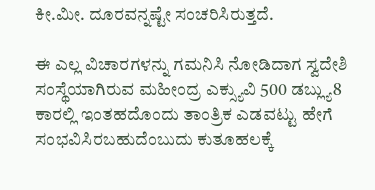ಕೀ.ಮೀ. ದೂರವನ್ನಷ್ಟೇ ಸಂಚರಿಸಿರುತ್ತದೆ.

ಈ ಎಲ್ಲ ವಿಚಾರಗಳನ್ನು ಗಮನಿಸಿ ನೋಡಿದಾಗ ಸ್ವದೇಶಿ ಸಂಸ್ಥೆಯಾಗಿರುವ ಮಹೀಂದ್ರ ಎಕ್ಸ್ಯುವಿ 500 ಡಬ್ಲ್ಯು8 ಕಾರಲ್ಲಿ ಇಂತಹದೊಂದು ತಾಂತ್ರಿಕ ಎಡವಟ್ಟು ಹೇಗೆ ಸಂಭವಿಸಿರಬಹುದೆಂಬುದು ಕುತೂಹಲಕ್ಕೆ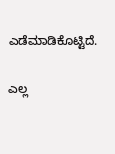ಎಡೆಮಾಡಿಕೊಟ್ಟಿದೆ.

ಎಲ್ಲ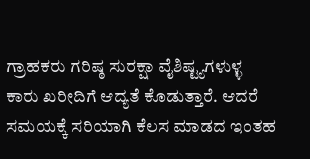ಗ್ರಾಹಕರು ಗರಿಷ್ಠ ಸುರಕ್ಷಾ ವೈಶಿಷ್ಟ್ಯಗಳುಳ್ಳ ಕಾರು ಖರೀದಿಗೆ ಆದ್ಯತೆ ಕೊಡುತ್ತಾರೆ. ಆದರೆ ಸಮಯಕ್ಕೆ ಸರಿಯಾಗಿ ಕೆಲಸ ಮಾಡದ ಇಂತಹ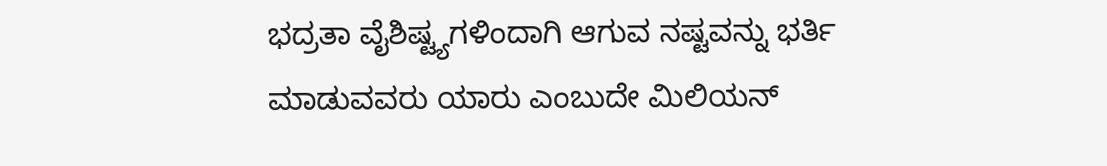ಭದ್ರತಾ ವೈಶಿಷ್ಟ್ಯಗಳಿಂದಾಗಿ ಆಗುವ ನಷ್ಟವನ್ನು ಭರ್ತಿ ಮಾಡುವವರು ಯಾರು ಎಂಬುದೇ ಮಿಲಿಯನ್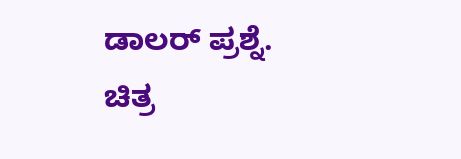ಡಾಲರ್ ಪ್ರಶ್ನೆ.
ಚಿತ್ರ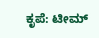ಕೃಪೆ: ಟೀಮ್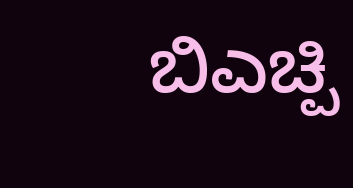ಬಿಎಚ್ಪಿ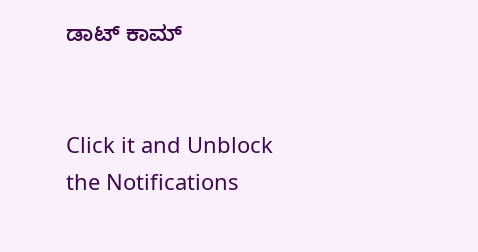ಡಾಟ್ ಕಾಮ್


Click it and Unblock the Notifications